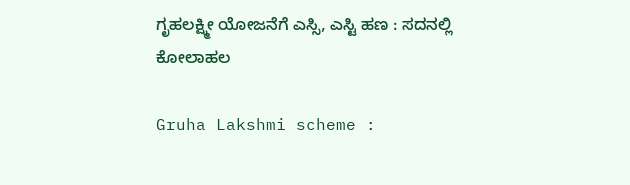ಗೃಹಲಕ್ಷ್ಮೀ ಯೋಜನೆಗೆ ಎಸ್ಸಿ, ಎಸ್ಟಿ ಹಣ : ಸದನಲ್ಲಿ ಕೋಲಾಹಲ

Gruha Lakshmi scheme :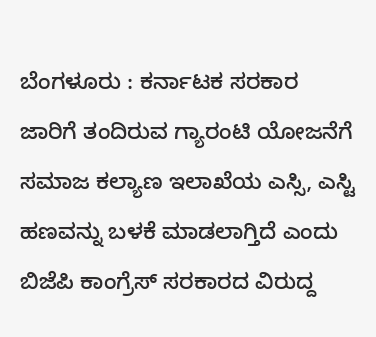ಬೆಂಗಳೂರು : ಕರ್ನಾಟಕ ಸರಕಾರ ಜಾರಿಗೆ ತಂದಿರುವ ಗ್ಯಾರಂಟಿ ಯೋಜನೆಗೆ ಸಮಾಜ ಕಲ್ಯಾಣ ಇಲಾಖೆಯ ಎಸ್ಸಿ, ಎಸ್ಟಿ ಹಣವನ್ನು ಬಳಕೆ ಮಾಡಲಾಗ್ತಿದೆ ಎಂದು ಬಿಜೆಪಿ ಕಾಂಗ್ರೆಸ್ ಸರಕಾರದ ವಿರುದ್ದ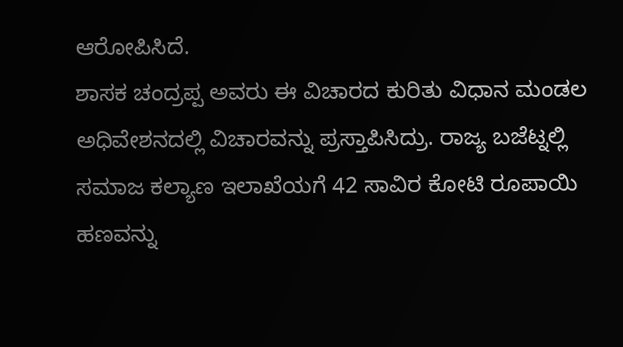ಆರೋಪಿಸಿದೆ.
ಶಾಸಕ ಚಂದ್ರಪ್ಪ ಅವರು ಈ ವಿಚಾರದ ಕುರಿತು ವಿಧಾನ ಮಂಡಲ ಅಧಿವೇಶನದಲ್ಲಿ ವಿಚಾರವನ್ನು ಪ್ರಸ್ತಾಪಿಸಿದ್ರು. ರಾಜ್ಯ ಬಜೆಟ್ನಲ್ಲಿ ಸಮಾಜ ಕಲ್ಯಾಣ ಇಲಾಖೆಯಗೆ 42 ಸಾವಿರ ಕೋಟಿ ರೂಪಾಯಿ ಹಣವನ್ನು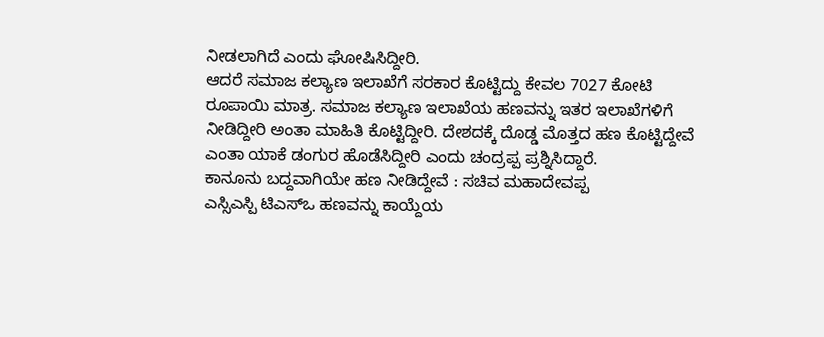ನೀಡಲಾಗಿದೆ ಎಂದು ಘೋಷಿಸಿದ್ದೀರಿ.
ಆದರೆ ಸಮಾಜ ಕಲ್ಯಾಣ ಇಲಾಖೆಗೆ ಸರಕಾರ ಕೊಟ್ಟಿದ್ದು ಕೇವಲ 7027 ಕೋಟಿ ರೂಪಾಯಿ ಮಾತ್ರ. ಸಮಾಜ ಕಲ್ಯಾಣ ಇಲಾಖೆಯ ಹಣವನ್ನು ಇತರ ಇಲಾಖೆಗಳಿಗೆ ನೀಡಿದ್ದೀರಿ ಅಂತಾ ಮಾಹಿತಿ ಕೊಟ್ಟಿದ್ದೀರಿ. ದೇಶದಕ್ಕೆ ದೊಡ್ಡ ಮೊತ್ತದ ಹಣ ಕೊಟ್ಟಿದ್ದೇವೆ ಎಂತಾ ಯಾಕೆ ಡಂಗುರ ಹೊಡೆಸಿದ್ದೀರಿ ಎಂದು ಚಂದ್ರಪ್ಪ ಪ್ರಶ್ನಿಸಿದ್ದಾರೆ.
ಕಾನೂನು ಬದ್ದವಾಗಿಯೇ ಹಣ ನೀಡಿದ್ದೇವೆ : ಸಚಿವ ಮಹಾದೇವಪ್ಪ
ಎಸ್ಸಿಎಸ್ಪಿ ಟಿಎಸ್ಒ ಹಣವನ್ನು ಕಾಯ್ದೆಯ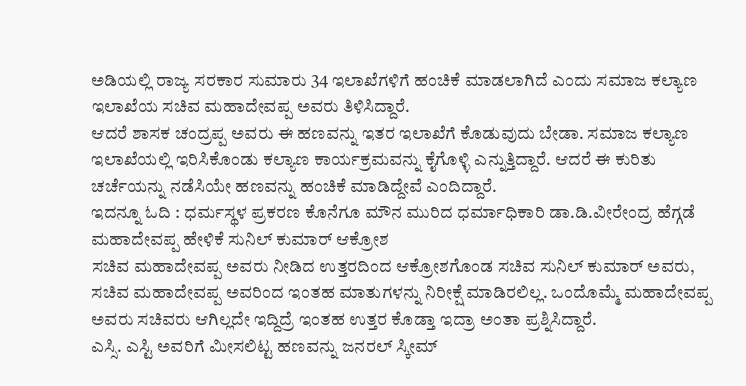ಅಡಿಯಲ್ಲಿ ರಾಜ್ಯ ಸರಕಾರ ಸುಮಾರು 34 ಇಲಾಖೆಗಳಿಗೆ ಹಂಚಿಕೆ ಮಾಡಲಾಗಿದೆ ಎಂದು ಸಮಾಜ ಕಲ್ಯಾಣ ಇಲಾಖೆಯ ಸಚಿವ ಮಹಾದೇವಪ್ಪ ಅವರು ತಿಳಿಸಿದ್ದಾರೆ.
ಆದರೆ ಶಾಸಕ ಚಂದ್ರಪ್ಪ ಅವರು ಈ ಹಣವನ್ನು ಇತರ ಇಲಾಖೆಗೆ ಕೊಡುವುದು ಬೇಡಾ. ಸಮಾಜ ಕಲ್ಯಾಣ ಇಲಾಖೆಯಲ್ಲಿ ಇರಿಸಿಕೊಂಡು ಕಲ್ಯಾಣ ಕಾರ್ಯಕ್ರಮವನ್ನು ಕೈಗೊಳ್ಳಿ ಎನ್ನುತ್ತಿದ್ದಾರೆ. ಆದರೆ ಈ ಕುರಿತು ಚರ್ಚೆಯನ್ನು ನಡೆಸಿಯೇ ಹಣವನ್ನು ಹಂಚಿಕೆ ಮಾಡಿದ್ದೇವೆ ಎಂದಿದ್ದಾರೆ.
ಇದನ್ನೂ ಓದಿ : ಧರ್ಮಸ್ಥಳ ಪ್ರಕರಣ ಕೊನೆಗೂ ಮೌನ ಮುರಿದ ಧರ್ಮಾಧಿಕಾರಿ ಡಾ.ಡಿ.ವೀರೇಂದ್ರ ಹೆಗ್ಗಡೆ
ಮಹಾದೇವಪ್ಪ ಹೇಳಿಕೆ ಸುನಿಲ್ ಕುಮಾರ್ ಆಕ್ರೋಶ
ಸಚಿವ ಮಹಾದೇವಪ್ಪ ಅವರು ನೀಡಿದ ಉತ್ತರದಿಂದ ಆಕ್ರೋಶಗೊಂಡ ಸಚಿವ ಸುನಿಲ್ ಕುಮಾರ್ ಅವರು, ಸಚಿವ ಮಹಾದೇವಪ್ಪ ಅವರಿಂದ ಇಂತಹ ಮಾತುಗಳನ್ನು ನಿರೀಕ್ಷೆ ಮಾಡಿರಲಿಲ್ಲ. ಒಂದೊಮ್ಮೆ ಮಹಾದೇವಪ್ಪ ಅವರು ಸಚಿವರು ಆಗಿಲ್ಲದೇ ಇದ್ದಿದ್ರೆ ಇಂತಹ ಉತ್ತರ ಕೊಡ್ತಾ ಇದ್ರಾ ಅಂತಾ ಪ್ರಶ್ನಿಸಿದ್ದಾರೆ.
ಎಸ್ಸಿ. ಎಸ್ಟಿ ಅವರಿಗೆ ಮೀಸಲಿಟ್ಟ ಹಣವನ್ನು ಜನರಲ್ ಸ್ಕೀಮ್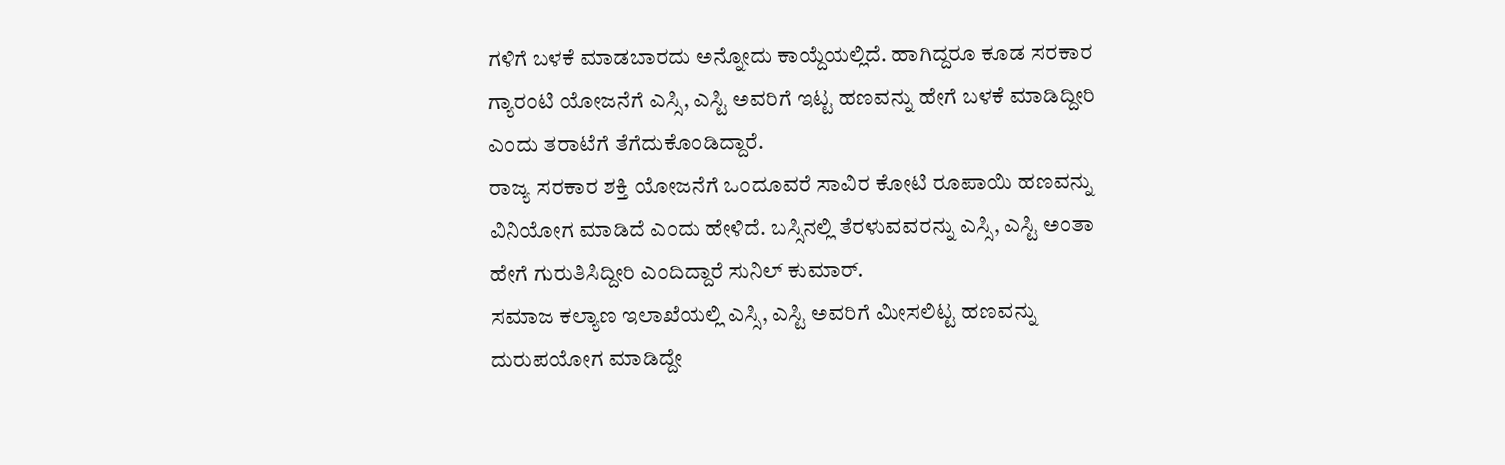ಗಳಿಗೆ ಬಳಕೆ ಮಾಡಬಾರದು ಅನ್ನೋದು ಕಾಯ್ದೆಯಲ್ಲಿದೆ. ಹಾಗಿದ್ದರೂ ಕೂಡ ಸರಕಾರ ಗ್ಯಾರಂಟಿ ಯೋಜನೆಗೆ ಎಸ್ಸಿ, ಎಸ್ಟಿ ಅವರಿಗೆ ಇಟ್ಟ ಹಣವನ್ನು ಹೇಗೆ ಬಳಕೆ ಮಾಡಿದ್ದೀರಿ ಎಂದು ತರಾಟೆಗೆ ತೆಗೆದುಕೊಂಡಿದ್ದಾರೆ.
ರಾಜ್ಯ ಸರಕಾರ ಶಕ್ತಿ ಯೋಜನೆಗೆ ಒಂದೂವರೆ ಸಾವಿರ ಕೋಟಿ ರೂಪಾಯಿ ಹಣವನ್ನು ವಿನಿಯೋಗ ಮಾಡಿದೆ ಎಂದು ಹೇಳಿದೆ. ಬಸ್ಸಿನಲ್ಲಿ ತೆರಳುವವರನ್ನು ಎಸ್ಸಿ, ಎಸ್ಟಿ ಅಂತಾ ಹೇಗೆ ಗುರುತಿಸಿದ್ದೀರಿ ಎಂದಿದ್ದಾರೆ ಸುನಿಲ್ ಕುಮಾರ್.
ಸಮಾಜ ಕಲ್ಯಾಣ ಇಲಾಖೆಯಲ್ಲಿ ಎಸ್ಸಿ, ಎಸ್ಟಿ ಅವರಿಗೆ ಮೀಸಲಿಟ್ಟ ಹಣವನ್ನು ದುರುಪಯೋಗ ಮಾಡಿದ್ದೇ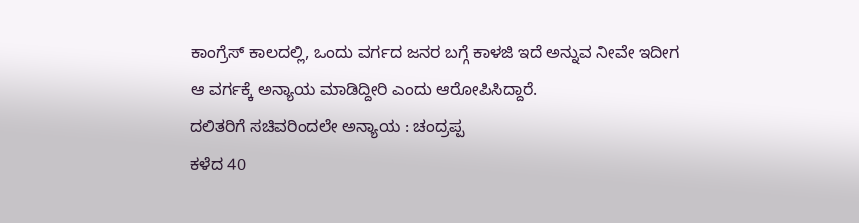ಕಾಂಗ್ರೆಸ್ ಕಾಲದಲ್ಲಿ, ಒಂದು ವರ್ಗದ ಜನರ ಬಗ್ಗೆ ಕಾಳಜಿ ಇದೆ ಅನ್ನುವ ನೀವೇ ಇದೀಗ ಆ ವರ್ಗಕ್ಕೆ ಅನ್ಯಾಯ ಮಾಡಿದ್ದೀರಿ ಎಂದು ಆರೋಪಿಸಿದ್ದಾರೆ.
ದಲಿತರಿಗೆ ಸಚಿವರಿಂದಲೇ ಅನ್ಯಾಯ : ಚಂದ್ರಪ್ಪ
ಕಳೆದ 40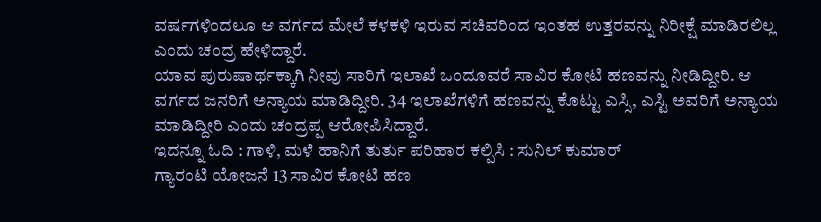ವರ್ಷಗಳಿಂದಲೂ ಆ ವರ್ಗದ ಮೇಲೆ ಕಳಕಳಿ ಇರುವ ಸಚಿವರಿಂದ ಇಂತಹ ಉತ್ತರವನ್ನು ನಿರೀಕ್ಷೆ ಮಾಡಿರಲಿಲ್ಲ ಎಂದು ಚಂದ್ರ ಹೇಳಿದ್ದಾರೆ.
ಯಾವ ಪುರುಷಾರ್ಥಕ್ಕಾಗಿ ನೀವು ಸಾರಿಗೆ ಇಲಾಖೆ ಒಂದೂವರೆ ಸಾವಿರ ಕೋಟಿ ಹಣವನ್ನು ನೀಡಿದ್ದೀರಿ. ಆ ವರ್ಗದ ಜನರಿಗೆ ಅನ್ಯಾಯ ಮಾಡಿದ್ದೀರಿ. 34 ಇಲಾಖೆಗಳಿಗೆ ಹಣವನ್ನು ಕೊಟ್ಟು ಎಸ್ಸಿ, ಎಸ್ಟಿ ಅವರಿಗೆ ಅನ್ಯಾಯ ಮಾಡಿದ್ದೀರಿ ಎಂದು ಚಂದ್ರಪ್ಪ ಆರೋಪಿಸಿದ್ದಾರೆ.
ಇದನ್ನೂ ಓದಿ : ಗಾಳಿ, ಮಳೆ ಹಾನಿಗೆ ತುರ್ತು ಪರಿಹಾರ ಕಲ್ಪಿಸಿ : ಸುನಿಲ್ ಕುಮಾರ್
ಗ್ಯಾರಂಟಿ ಯೋಜನೆ 13 ಸಾವಿರ ಕೋಟಿ ಹಣ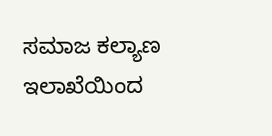ಸಮಾಜ ಕಲ್ಯಾಣ ಇಲಾಖೆಯಿಂದ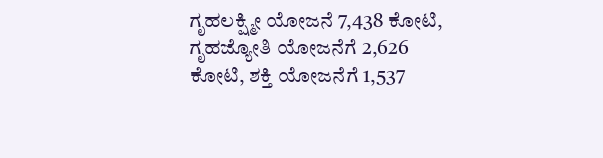ಗೃಹಲಕ್ಷ್ಮೀ ಯೋಜನೆ 7,438 ಕೋಟಿ, ಗೃಹಜ್ಯೋತಿ ಯೋಜನೆಗೆ 2,626 ಕೋಟಿ, ಶಕ್ತಿ ಯೋಜನೆಗೆ 1,537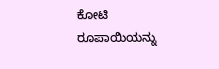ಕೋಟಿ ರೂಪಾಯಿಯನ್ನು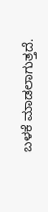ಬಳಕೆ ಮಾಡಲಾಗುತ್ತದೆ.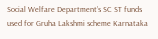Social Welfare Department’s SC ST funds used for Gruha Lakshmi scheme Karnataka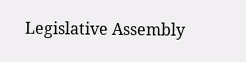Legislative Assembly